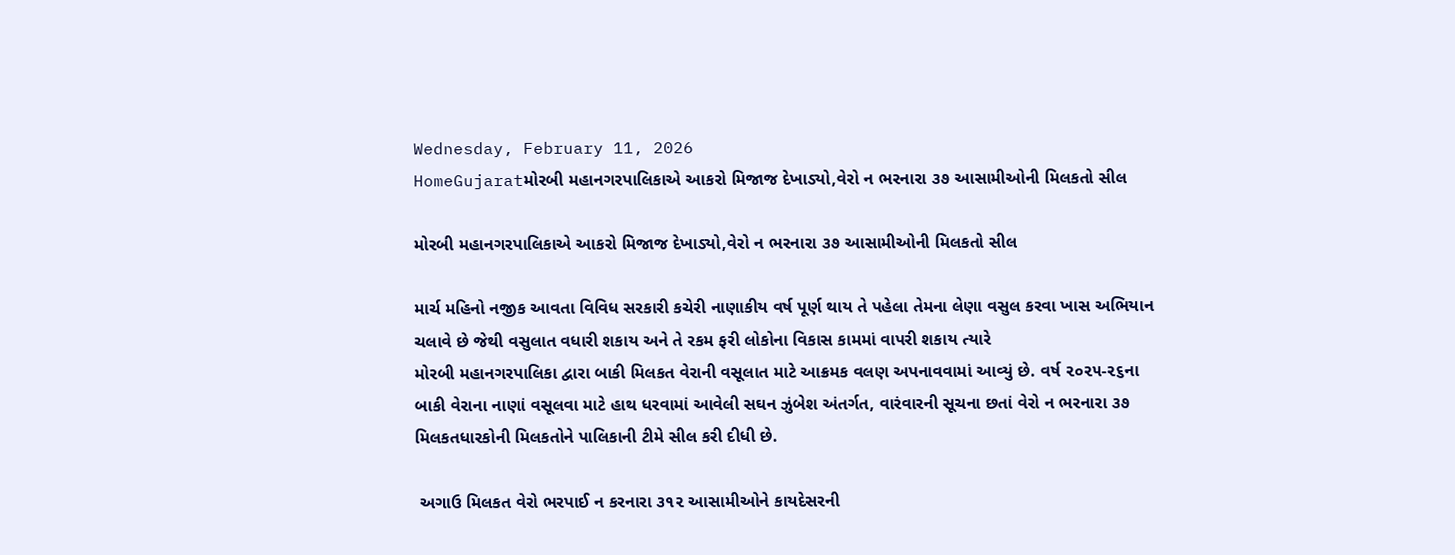Wednesday, February 11, 2026
HomeGujaratમોરબી મહાનગરપાલિકાએ આકરો મિજાજ દેખાડ્યો,વેરો ન ભરનારા ૩૭ આસામીઓની મિલકતો સીલ

મોરબી મહાનગરપાલિકાએ આકરો મિજાજ દેખાડ્યો,વેરો ન ભરનારા ૩૭ આસામીઓની મિલકતો સીલ

માર્ચ મહિનો નજીક આવતા વિવિધ સરકારી કચેરી નાણાકીય વર્ષ પૂર્ણ થાય તે પહેલા તેમના લેણા વસુલ કરવા ખાસ અભિયાન ચલાવે છે જેથી વસુલાત વધારી શકાય અને તે રકમ ફરી લોકોના વિકાસ કામમાં વાપરી શકાય ત્યારે
મોરબી મહાનગરપાલિકા દ્વારા બાકી મિલકત વેરાની વસૂલાત માટે આક્રમક વલણ અપનાવવામાં આવ્યું છે. વર્ષ ૨૦૨૫-૨૬ના બાકી વેરાના નાણાં વસૂલવા માટે હાથ ધરવામાં આવેલી સઘન ઝુંબેશ અંતર્ગત, વારંવારની સૂચના છતાં વેરો ન ભરનારા ૩૭ મિલકતધારકોની મિલકતોને પાલિકાની ટીમે સીલ કરી દીધી છે.

 અગાઉ મિલકત વેરો ભરપાઈ ન કરનારા ૩૧૨ આસામીઓને કાયદેસરની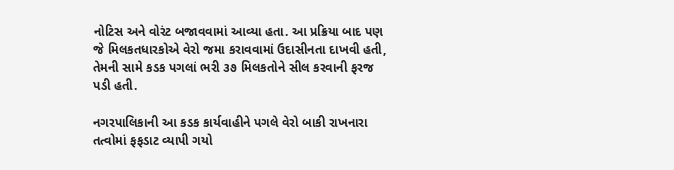નોટિસ અને વોરંટ બજાવવામાં આવ્યા હતા. આ પ્રક્રિયા બાદ પણ જે મિલકતધારકોએ વેરો જમા કરાવવામાં ઉદાસીનતા દાખવી હતી, તેમની સામે કડક પગલાં ભરી ૩૭ મિલકતોને સીલ કરવાની ફરજ પડી હતી.

નગરપાલિકાની આ કડક કાર્યવાહીને પગલે વેરો બાકી રાખનારા તત્વોમાં ફફડાટ વ્યાપી ગયો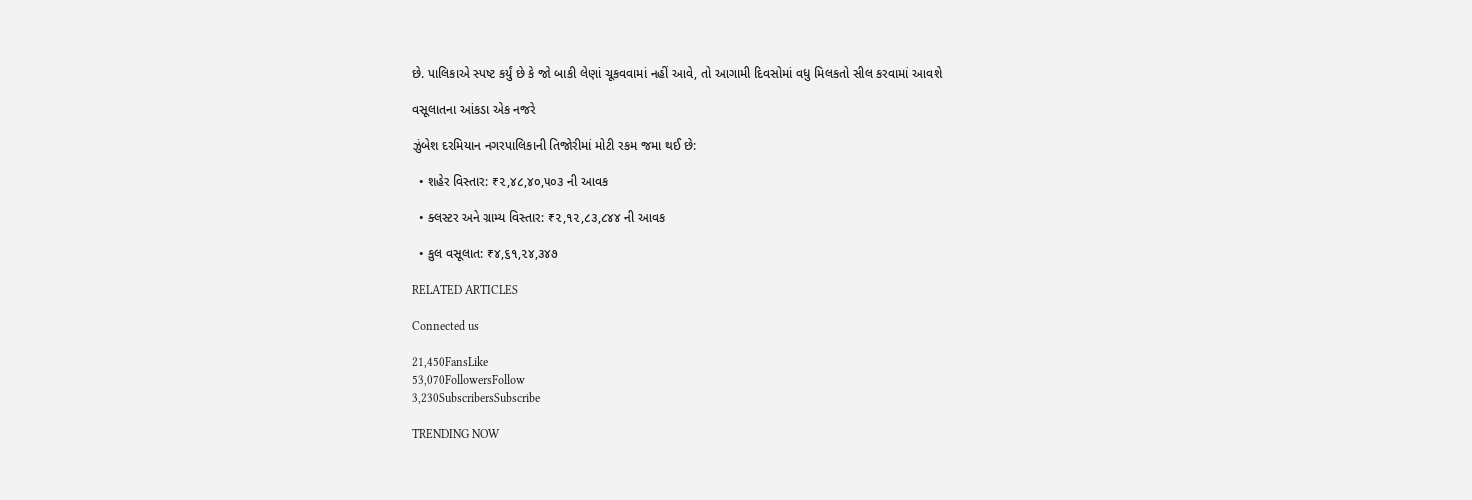છે. પાલિકાએ સ્પષ્ટ કર્યું છે કે જો બાકી લેણાં ચૂકવવામાં નહીં આવે, તો આગામી દિવસોમાં વધુ મિલકતો સીલ કરવામાં આવશે

વસૂલાતના આંકડા એક નજરે

ઝુંબેશ દરમિયાન નગરપાલિકાની તિજોરીમાં મોટી રકમ જમા થઈ છે:

  • શહેર વિસ્તાર: ₹૨,૪૮,૪૦,૫૦૩ ની આવક

  • ક્લસ્ટર અને ગ્રામ્ય વિસ્તાર: ₹૨,૧૨,૮૩,૮૪૪ ની આવક

  • કુલ વસૂલાત: ₹૪,૬૧,૨૪,૩૪૭

RELATED ARTICLES

Connected us

21,450FansLike
53,070FollowersFollow
3,230SubscribersSubscribe

TRENDING NOW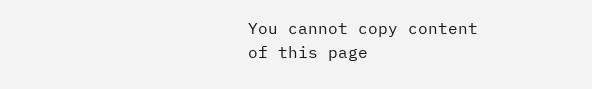You cannot copy content of this page